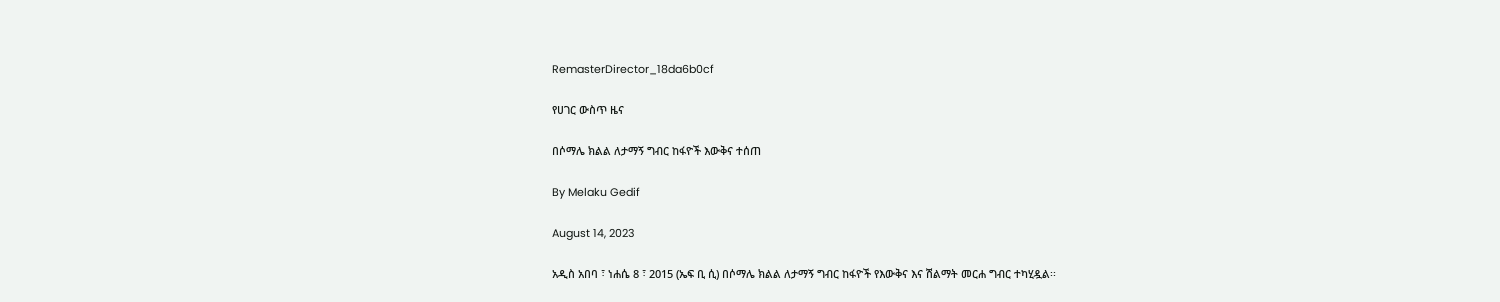RemasterDirector_18da6b0cf

የሀገር ውስጥ ዜና

በሶማሌ ክልል ለታማኝ ግብር ከፋዮች እውቅና ተሰጠ

By Melaku Gedif

August 14, 2023

አዲስ አበባ ፣ ነሐሴ 8 ፣ 2015 (ኤፍ ቢ ሲ) በሶማሌ ክልል ለታማኝ ግብር ከፋዮች የእውቅና እና ሽልማት መርሐ ግብር ተካሂዷል፡፡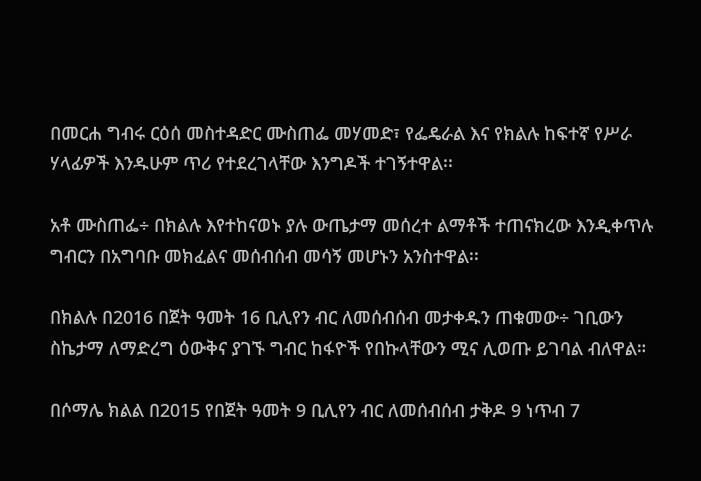በመርሐ ግብሩ ርዕሰ መስተዳድር ሙስጠፌ መሃመድ፣ የፌዴራል እና የክልሉ ከፍተኛ የሥራ ሃላፊዎች እንዱሁም ጥሪ የተደረገላቸው እንግዶች ተገኝተዋል፡፡

አቶ ሙስጠፌ÷ በክልሉ እየተከናወኑ ያሉ ውጤታማ መሰረተ ልማቶች ተጠናክረው እንዲቀጥሉ ግብርን በአግባቡ መክፈልና መሰብሰብ መሳኝ መሆኑን አንስተዋል፡፡

በክልሉ በ2016 በጀት ዓመት 16 ቢሊየን ብር ለመሰብሰብ መታቀዱን ጠቁመው÷ ገቢውን ስኬታማ ለማድረግ ዕውቅና ያገኙ ግብር ከፋዮች የበኩላቸውን ሚና ሊወጡ ይገባል ብለዋል።

በሶማሌ ክልል በ2015 የበጀት ዓመት 9 ቢሊየን ብር ለመሰብሰብ ታቅዶ 9 ነጥብ 7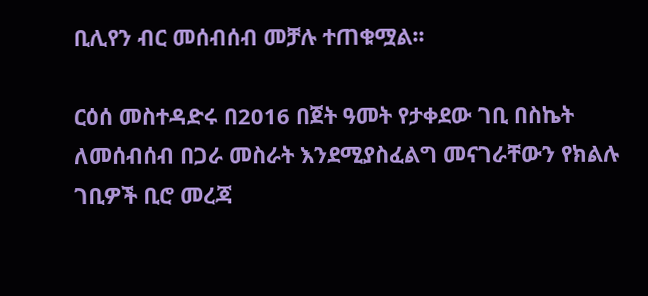ቢሊየን ብር መሰብሰብ መቻሉ ተጠቁሟል፡፡

ርዕሰ መስተዳድሩ በ2016 በጀት ዓመት የታቀደው ገቢ በስኬት ለመሰብሰብ በጋራ መስራት እንደሚያስፈልግ መናገራቸውን የክልሉ ገቢዎች ቢሮ መረጃ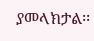ያመላክታል፡፡